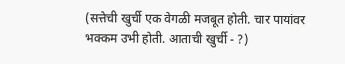(सत्तेची खुर्ची एक वेगळी मजबूत होती. चार पायांवर भक्कम उभी होती. आताची खुर्ची - ?)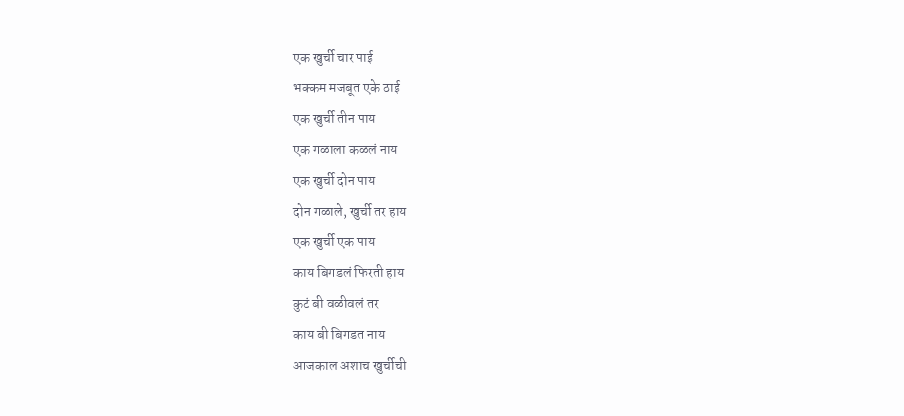एक खुर्ची चार पाई
भक्कम मजबूत एके ठाई
एक खुर्ची तीन पाय
एक गळाला कळलं नाय
एक खुर्ची दोन पाय
दोन गळाले, खुर्ची तर हाय
एक खुर्ची एक पाय
काय बिगडलं फिरती हाय
कुटं बी वळीवलं तर
काय बी बिगडत नाय
आजकाल अशाच खुर्चीची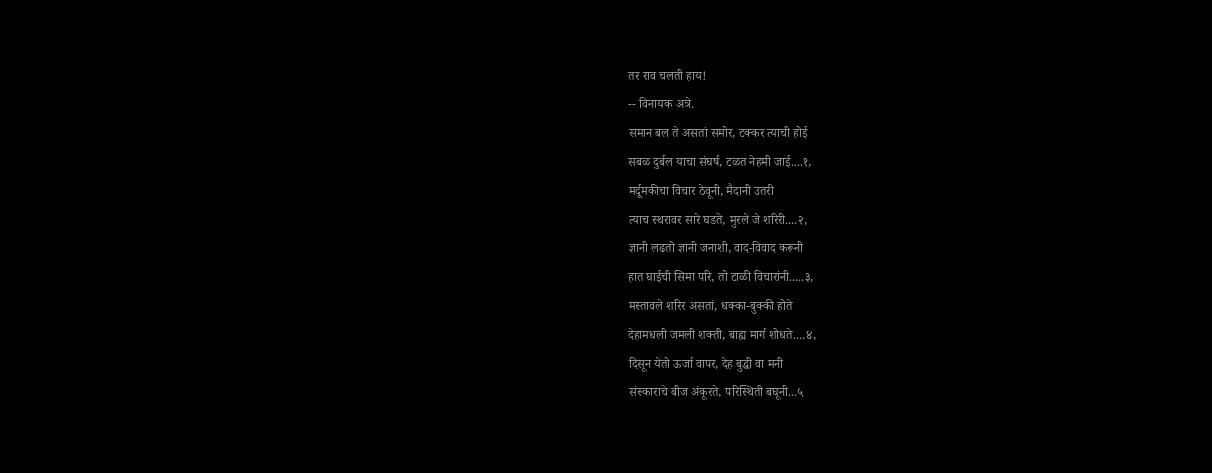तर राव चलती हाय!
-- विनायक अत्रे.
समान बल ते असतां समोर, टक्कर त्याची होई
सबळ दुर्बल याचा संघर्ष, टळत नेहमी जाई....१,
मर्दूमकीचा विचार ठेवूनी, मैदानी उतरी
त्याच स्थरावर सारे घडते, मुरले जे शरिरी....२,
ज्ञानी लढतो ज्ञानी जनाशी, वाद-विवाद करूनी
हात घाईची सिमा परि, तो टाळी विचारांनी.....३,
मस्तावले शरिर असतां, धक्का-बुक्की होते
देहामधली जमली शक्ती, बाह्य मार्ग शोधते....४,
दिसून येतो ऊर्जा वापर, देह बुद्धी वा मनी
संस्काराचे बीज अंकूरते, परिस्थिती बघूनी...५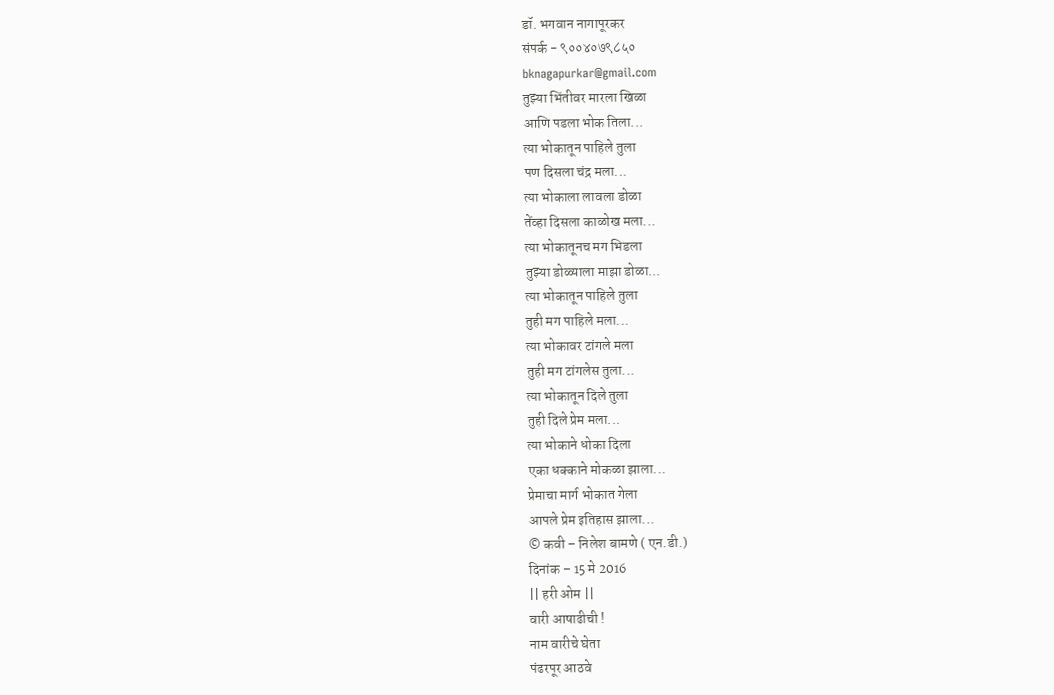डॉ. भगवान नागापूरकर
संपर्क - ९००४०७९८५०
bknagapurkar@gmail.com
तुझ्या भिंतीवर मारला खिळा
आणि पडला भोक तिला...
त्या भोकातून पाहिले तुला
पण दिसला चंद्र मला...
त्या भोकाला लावला डोळा
तेंव्हा दिसला काळोख मला...
त्या भोकातूनच मग भिडला
तुझ्या डोळ्याला माझा डोळा...
त्या भोकातून पाहिले तुला
तुही मग पाहिले मला...
त्या भोकावर टांगले मला
तुही मग टांगलेस तुला...
त्या भोकातून दिले तुला
तुही दिले प्रेम मला...
त्या भोकाने धोका दिला
एका धक्काने मोकळा झाला...
प्रेमाचा मार्ग भोकात गेला
आपले प्रेम इतिहास झाला...
© कवी – निलेश बामणे ( एन.डी.)
दिनांक – 15 मे 2016
|| हरी ओम ||
वारी आषाढीची !
नाम वारीचे घेता
पंढरपूर आठवे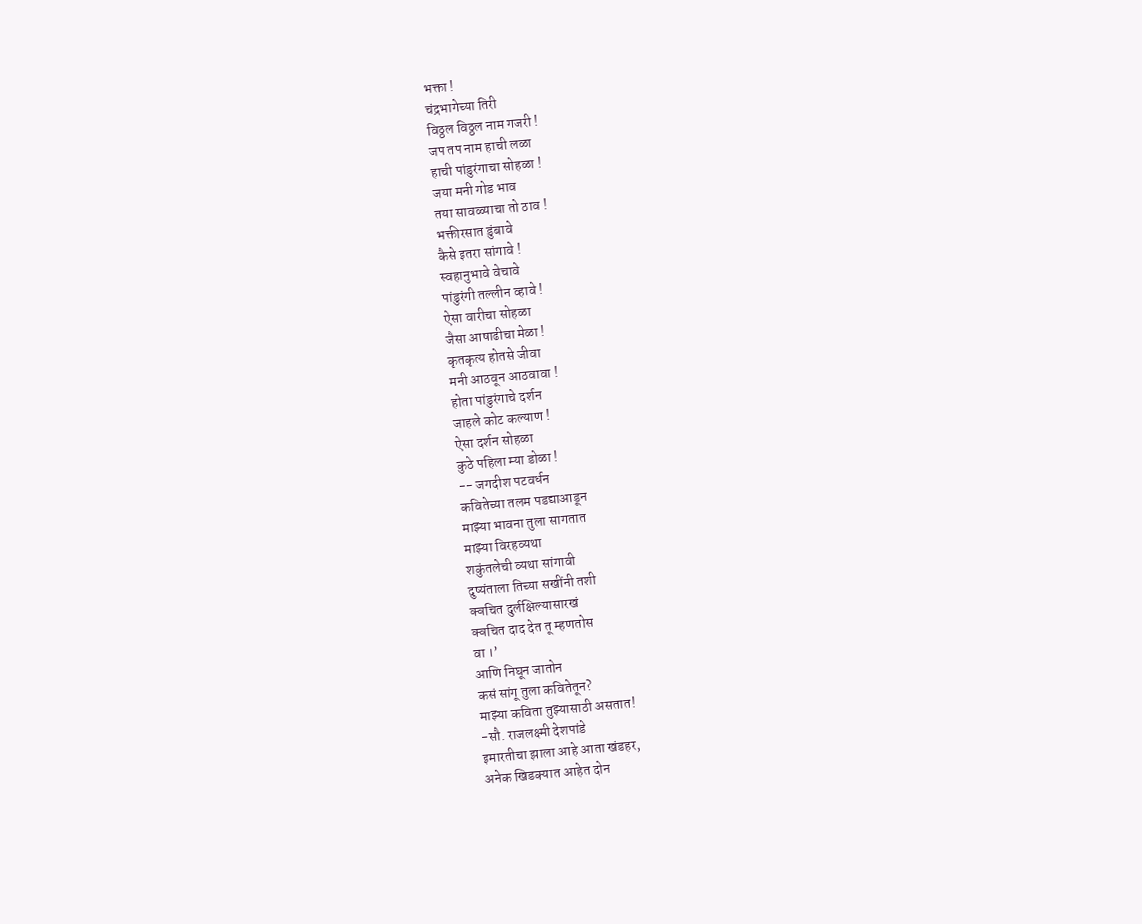भक्ता !
चंद्रभागेच्या तिरी
विठ्ठल विठ्ठल नाम गजरी !
जप तप नाम हाची लळा
हाची पांडुरंगाचा सोहळा !
जया मनी गोड भाव
तया सावळ्याचा तो ठाव !
भक्तीरसात डुंबावे
कैसे इतरा सांगावे !
स्वहानुभावे वेचावे
पांडुरंगी तल्लीन व्हावे !
ऐसा वारीचा सोहळा
जैसा आषाढीचा मेळा !
कृतकृत्य होतसे जीवा
मनी आठवून आठवावा !
होता पांडुरंगाचे दर्शन
जाहले कोट कल्याण !
ऐसा दर्शन सोहळा
कुठे पहिला म्या डोळा !
-- जगदीश पटवर्धन
कवितेच्या तलम पडद्याआडून
माझ्या भावना तुला सागतात
माझ्या विरहव्यथा
शकुंतलेची व्यथा सांगावी
दुष्यंताला तिच्या सखींनी तशी
क्वचित दुर्लक्षिल्यासारखं
क्वचित दाद देत तू म्हणतोस
वा ।’
आणि निघून जातोन
कसं सांगू तुला कवितेतून?
माझ्या कविता तुझ्यासाठी असतात!
-सौ. राजलक्ष्मी देशपांडे
इमारतीचा झाला आहे आता खंडहर,
अनेक खिडक्यात आहेत दोन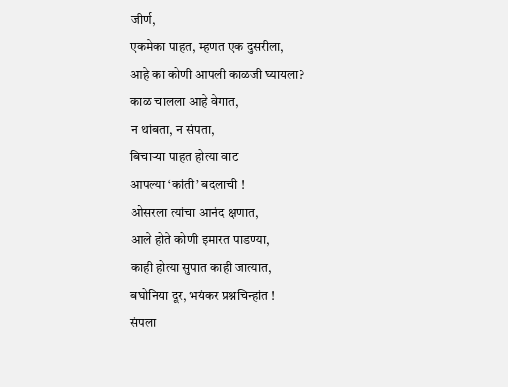जीर्ण,
एकमेका पाहत, म्हणत एक दुसरीला,
आहे का कोणी आपली काळजी घ्यायला?
काळ चालला आहे वेगात,
न थांबता, न संपता,
बिचाऱ्या पाहत होत्या वाट
आपल्या ‘कांती’ बदलाची !
ओसरला त्यांचा आनंद क्षणात,
आले होते कोणी इमारत पाडण्या,
काही होत्या सुपात काही जात्यात,
बघोनिया दूर, भयंकर प्रश्नचिन्हांत !
संपला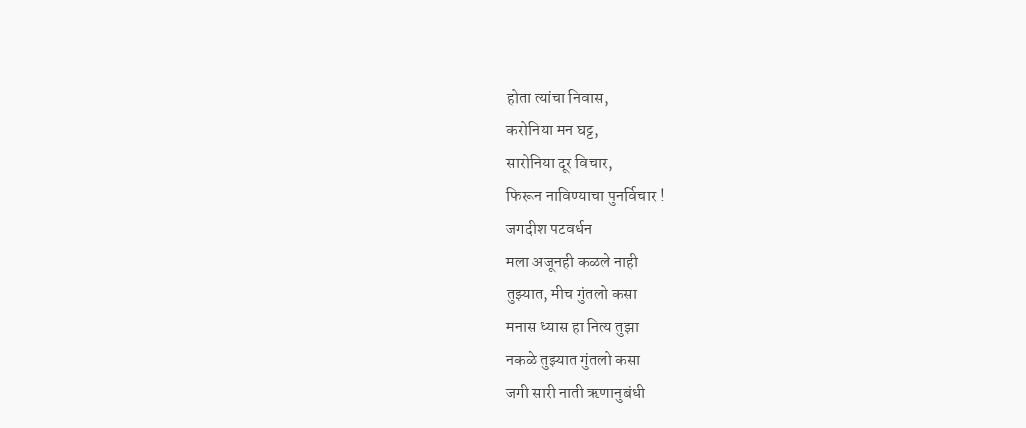होता त्यांचा निवास,
करोनिया मन घट्ट,
सारोनिया दूर विचार,
फिरून नाविण्याचा पुनर्विचार !
जगदीश पटवर्धन
मला अजूनही कळले नाही
तुझ्यात, मीच गुंतलो कसा
मनास ध्यास हा नित्य तुझा
नकळे तुझ्यात गुंतलो कसा
जगी सारी नाती ऋणानुबंधी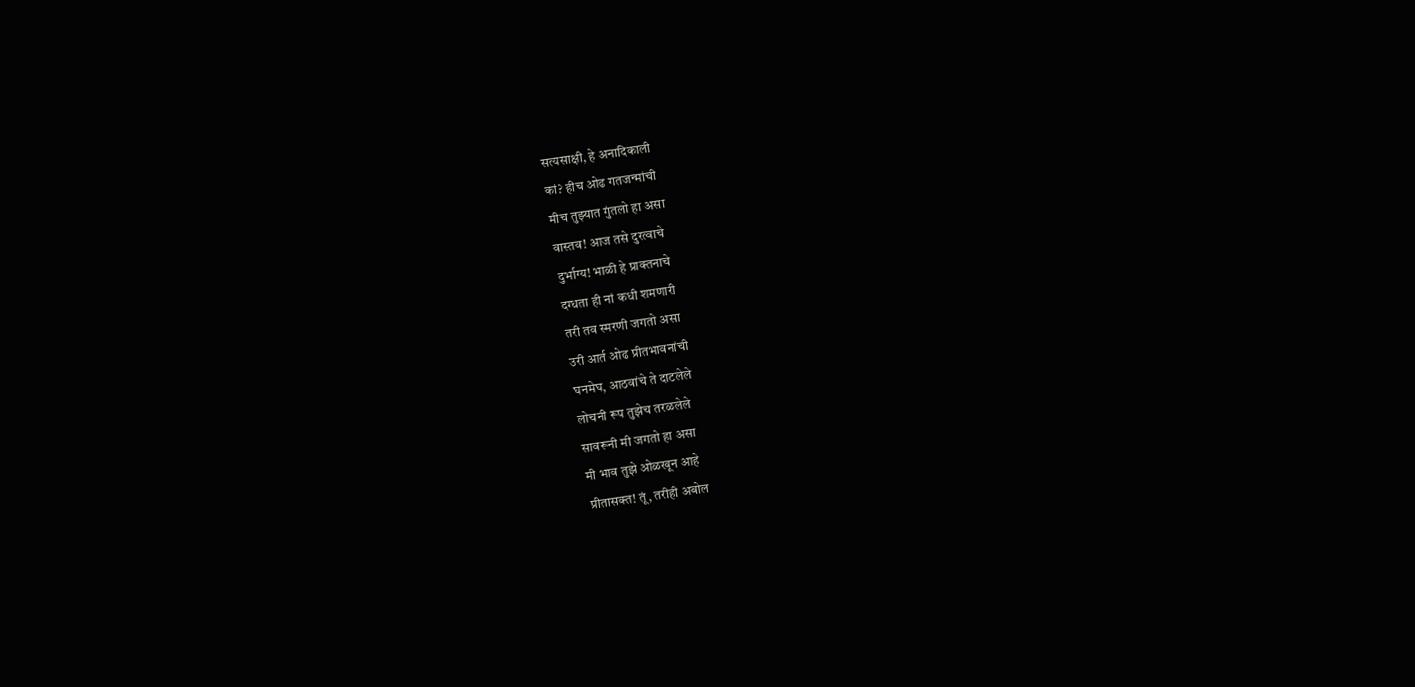सत्यसाक्षी, हे अनादिकाली
कां? हीच ओढ गतजन्मांची
मीच तुझ्यात गुंतलो हा असा
वास्तव! आज तसे दुरत्वाचे
दुर्भाग्य! भाळी हे प्राक्तनाचे
दग्धता ही नां कधी शमणारी
तरी तव स्मरणी जगतो असा
उरी आर्त ओढ प्रीतभावनांची
घनमेघ, आठवांचे ते दाटलेले
लोचनी रूप तुझेच तरळलेले
सावरूनी मी जगतो हा असा
मी भाव तुझे ओळखून आहे
प्रीतासक्त! तूं, तरीही अबोल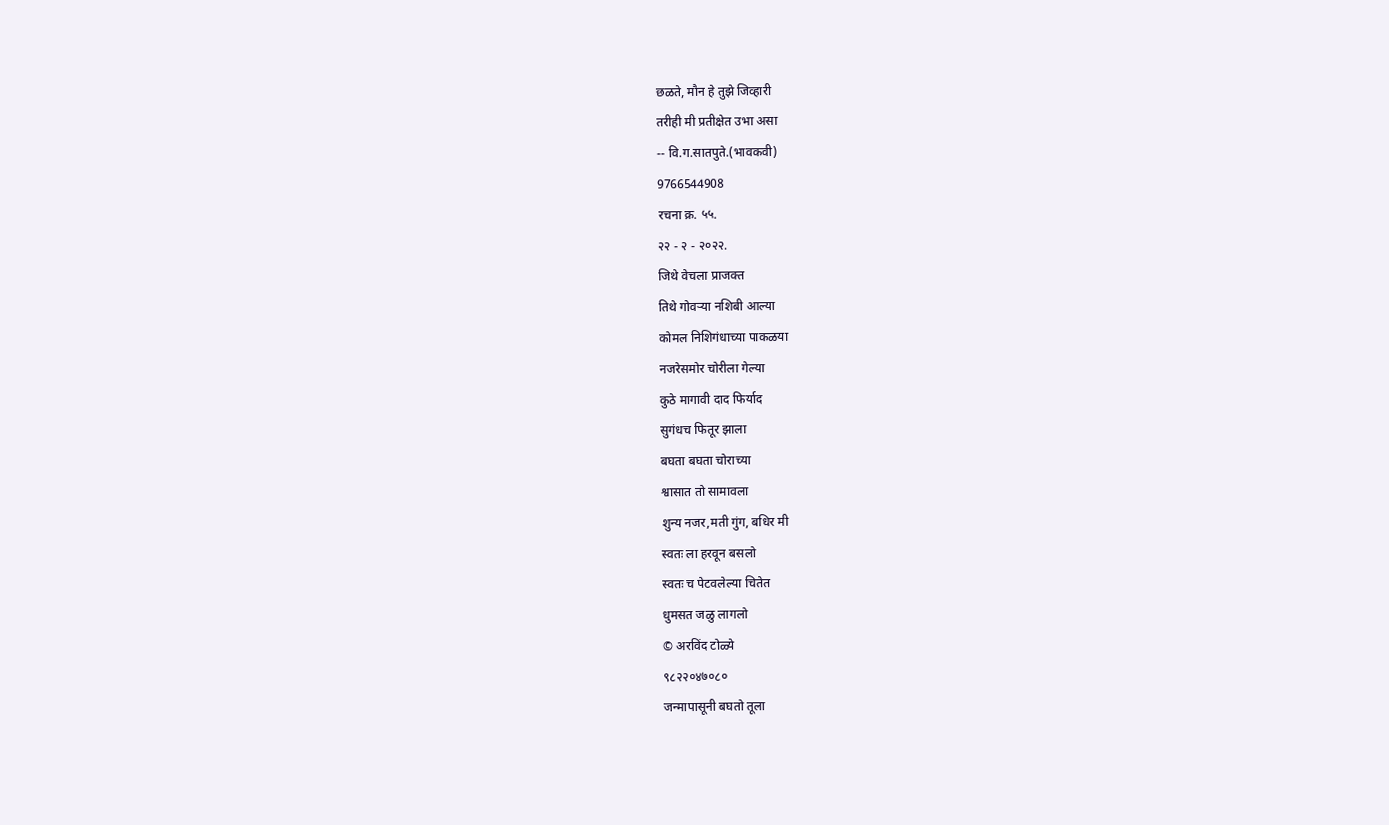छळते, मौन हे तुझे जिव्हारी
तरीही मी प्रतीक्षेत उभा असा
-- वि.ग.सातपुते.(भावकवी)
9766544908
रचना क्र. ५५.
२२ - २ - २०२२.
जिथे वेचला प्राजक्त
तिथे गोवऱ्या नशिबी आल्या
कोमल निशिगंधाच्या पाकळया
नजरेसमोर चोरीला गेल्या
कुठे मागावी दाद फिर्याद
सुगंधच फितूर झाला
बघता बघता चोराच्या
श्वासात तो सामावला
शुन्य नजर,मती गुंग, बधिर मी
स्वतः ला हरवून बसलो
स्वतः च पेटवलेल्या चितेत
धुमसत जळु लागलो
© अरविंद टोळ्ये
९८२२०४७०८०
जन्मापासूनी बघतो तूला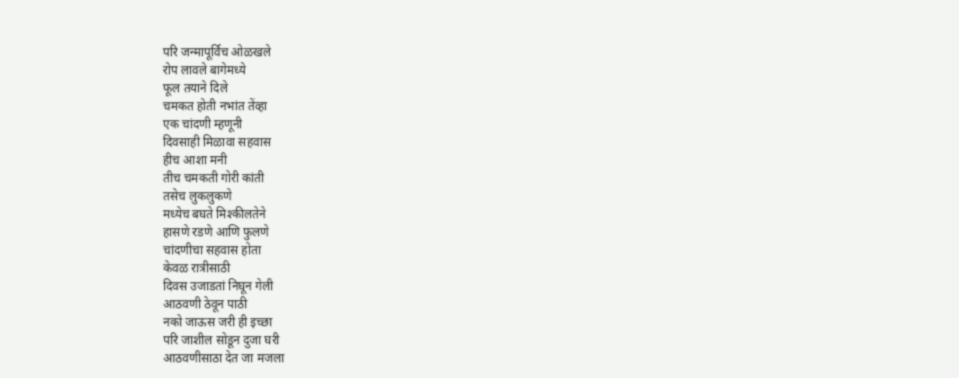परि जन्मापूर्विच ओळखले
रोप लावले बागेमध्ये
फूल तयाने दिले
चमकत होती नभांत तेंव्हा
एक चांदणी म्हणूनी
दिवसाही मिळावा सहवास
हीच आशा मनी
तीच चमकती गोरी कांती
तसेच लुकलुकणे
मध्येच बघते मिश्कीलतेने
हासणे रडणे आणि फुलणे
चांदणीचा सहवास होता
केवळ रात्रीसाठी
दिवस उजाडतां निघून गेली
आठवणी ठेवून पाठी
नको जाऊस जरी ही इच्छा
परि जाशील सोडून दुजा घरी
आठवणीसाठा देत जा मजला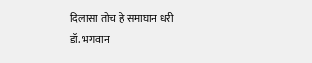दिलासा तोच हे समाघान धरी
डॉ. भगवान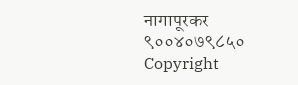नागापूरकर
९००४०७९८५०
Copyright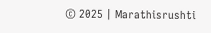© 2025 | Marathisrushti